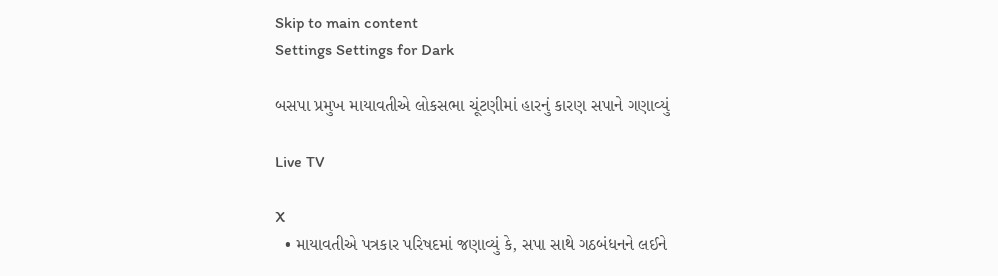Skip to main content
Settings Settings for Dark

બસપા પ્રમુખ માયાવતીએ લોકસભા ચૂંટણીમાં હારનું કારણ સપાને ગણાવ્યું

Live TV

X
  • માયાવતીએ પત્રકાર પરિષદમાં જણાવ્યું કે, સપા સાથે ગઠબંધનને લઈને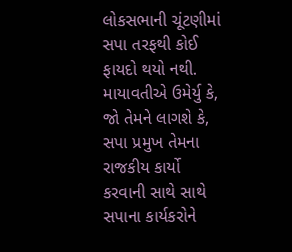લોકસભાની ચૂંટણીમાં સપા તરફથી કોઈ ફાયદો થયો નથી. માયાવતીએ ઉમેર્યુ કે, જો તેમને લાગશે કે, સપા પ્રમુખ તેમના રાજકીય કાર્યો કરવાની સાથે સાથે સપાના કાર્યકરોને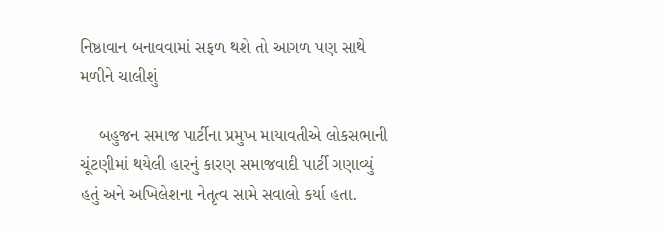નિષ્ઠાવાન બનાવવામાં સફળ થશે તો આગળ પણ સાથે મળીને ચાલીશું

    બહુજન સમાજ પાર્ટીના પ્રમુખ માયાવતીએ લોકસભાની ચૂંટણીમાં થયેલી હારનું કારણ સમાજવાદી પાર્ટી ગણાવ્યું હતું અને અખિલેશના નેતૃત્વ સામે સવાલો કર્યા હતા.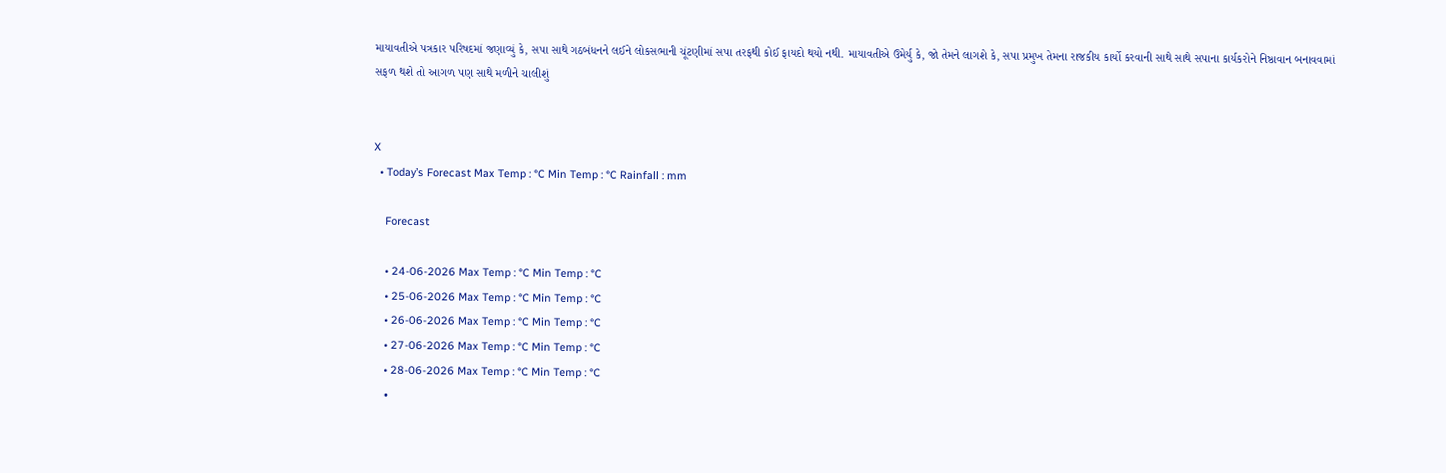માયાવતીએ પત્રકાર પરિષદમાં જણાવ્યું કે, સપા સાથે ગઠબંધનને લઈને લોકસભાની ચૂંટણીમાં સપા તરફથી કોઈ ફાયદો થયો નથી. માયાવતીએ ઉમેર્યુ કે, જો તેમને લાગશે કે, સપા પ્રમુખ તેમના રાજકીય કાર્યો કરવાની સાથે સાથે સપાના કાર્યકરોને નિષ્ઠાવાન બનાવવામાં સફળ થશે તો આગળ પણ સાથે મળીને ચાલીશું


X
  • Today’s Forecast Max Temp : °C Min Temp : °C Rainfall : mm

    Forecast

    • 24-06-2026 Max Temp : °C Min Temp : °C
    • 25-06-2026 Max Temp : °C Min Temp : °C
    • 26-06-2026 Max Temp : °C Min Temp : °C
    • 27-06-2026 Max Temp : °C Min Temp : °C
    • 28-06-2026 Max Temp : °C Min Temp : °C
    •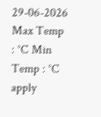29-06-2026 Max Temp : °C Min Temp : °C
apply